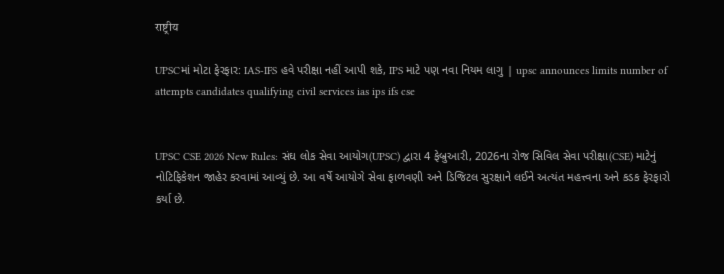राष्ट्रीय

UPSCમાં મોટા ફેરફાર: IAS-IFS હવે પરીક્ષા નહીં આપી શકે, IPS માટે પણ નવા નિયમ લાગુ | upsc announces limits number of attempts candidates qualifying civil services ias ips ifs cse


UPSC CSE 2026 New Rules: સંઘ લોક સેવા આયોગ(UPSC) દ્વારા 4 ફેબ્રુઆરી, 2026ના રોજ સિવિલ સેવા પરીક્ષા(CSE) માટેનું નોટિફિકેશન જાહેર કરવામાં આવ્યું છે. આ વર્ષે આયોગે સેવા ફાળવણી અને ડિજિટલ સુરક્ષાને લઈને અત્યંત મહત્ત્વના અને કડક ફેરફારો કર્યા છે.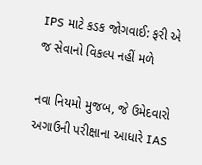IPS માટે કડક જોગવાઈ: ફરી એ જ સેવાનો વિકલ્પ નહીં મળે

નવા નિયમો મુજબ, જે ઉમેદવારો અગાઉની પરીક્ષાના આધારે IAS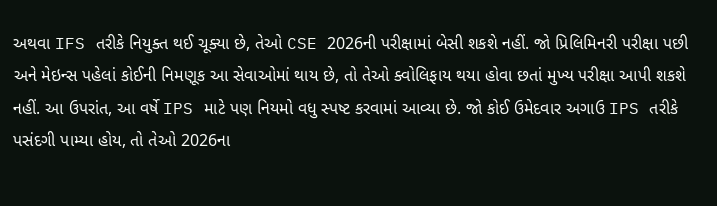અથવા IFS તરીકે નિયુક્ત થઈ ચૂક્યા છે, તેઓ CSE 2026ની પરીક્ષામાં બેસી શકશે નહીં. જો પ્રિલિમિનરી પરીક્ષા પછી અને મેઇન્સ પહેલાં કોઈની નિમણૂક આ સેવાઓમાં થાય છે, તો તેઓ ક્વોલિફાય થયા હોવા છતાં મુખ્ય પરીક્ષા આપી શકશે નહીં. આ ઉપરાંત, આ વર્ષે IPS માટે પણ નિયમો વધુ સ્પષ્ટ કરવામાં આવ્યા છે. જો કોઈ ઉમેદવાર અગાઉ IPS તરીકે પસંદગી પામ્યા હોય, તો તેઓ 2026ના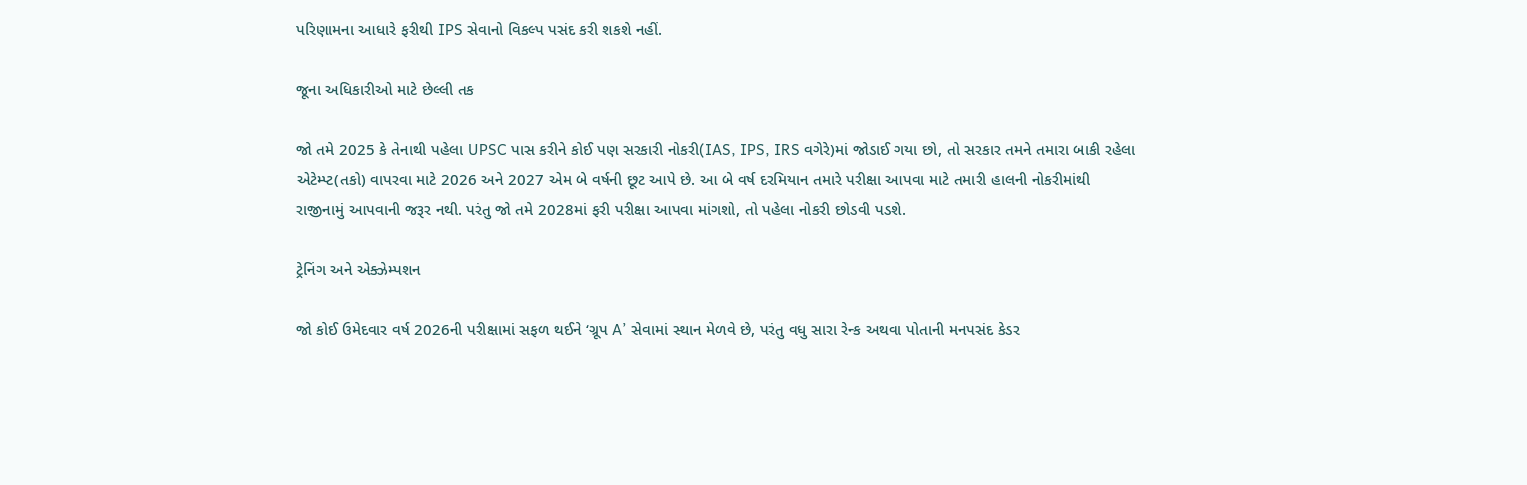પરિણામના આધારે ફરીથી IPS સેવાનો વિકલ્પ પસંદ કરી શકશે નહીં.

જૂના અધિકારીઓ માટે છેલ્લી તક

જો તમે 2025 કે તેનાથી પહેલા UPSC પાસ કરીને કોઈ પણ સરકારી નોકરી(IAS, IPS, IRS વગેરે)માં જોડાઈ ગયા છો, તો સરકાર તમને તમારા બાકી રહેલા એટેમ્પ્ટ(તકો) વાપરવા માટે 2026 અને 2027 એમ બે વર્ષની છૂટ આપે છે. આ બે વર્ષ દરમિયાન તમારે પરીક્ષા આપવા માટે તમારી હાલની નોકરીમાંથી રાજીનામું આપવાની જરૂર નથી. પરંતુ જો તમે 2028માં ફરી પરીક્ષા આપવા માંગશો, તો પહેલા નોકરી છોડવી પડશે.

ટ્રેનિંગ અને એક્ઝેમ્પશન

જો કોઈ ઉમેદવાર વર્ષ 2026ની પરીક્ષામાં સફળ થઈને ‘ગ્રૂપ A’ સેવામાં સ્થાન મેળવે છે, પરંતુ વધુ સારા રેન્ક અથવા પોતાની મનપસંદ કેડર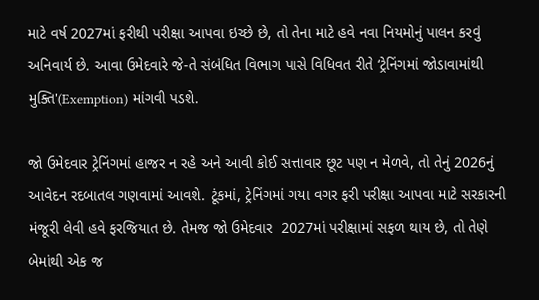માટે વર્ષ 2027માં ફરીથી પરીક્ષા આપવા ઇચ્છે છે, તો તેના માટે હવે નવા નિયમોનું પાલન કરવું અનિવાર્ય છે. આવા ઉમેદવારે જે-તે સંબંધિત વિભાગ પાસે વિધિવત રીતે ‘ટ્રેનિંગમાં જોડાવામાંથી મુક્તિ'(Exemption) માંગવી પડશે.

જો ઉમેદવાર ટ્રેનિંગમાં હાજર ન રહે અને આવી કોઈ સત્તાવાર છૂટ પણ ન મેળવે, તો તેનું 2026નું આવેદન રદબાતલ ગણવામાં આવશે. ટૂંકમાં, ટ્રેનિંગમાં ગયા વગર ફરી પરીક્ષા આપવા માટે સરકારની મંજૂરી લેવી હવે ફરજિયાત છે. તેમજ જો ઉમેદવાર  2027માં પરીક્ષામાં સફળ થાય છે, તો તેણે બેમાંથી એક જ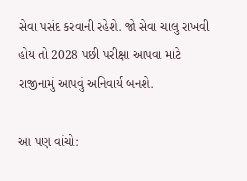સેવા પસંદ કરવાની રહેશે. જો સેવા ચાલુ રાખવી હોય તો 2028 પછી પરીક્ષા આપવા માટે રાજીનામું આપવું અનિવાર્ય બનશે.

આ પણ વાંચો: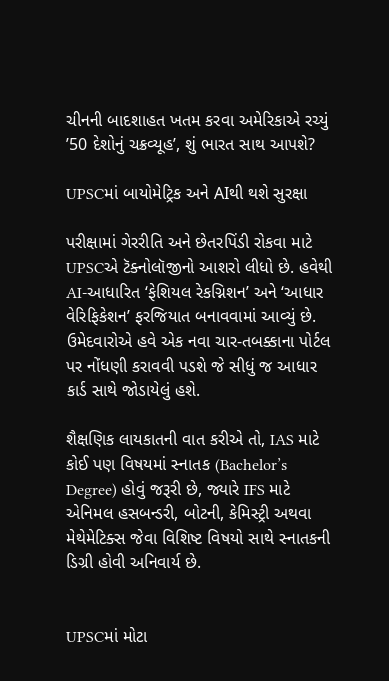ચીનની બાદશાહત ખતમ કરવા અમેરિકાએ રચ્યું ’50 દેશોનું ચક્રવ્યૂહ’, શું ભારત સાથ આપશે?

UPSCમાં બાયોમેટ્રિક અને AIથી થશે સુરક્ષા

પરીક્ષામાં ગેરરીતિ અને છેતરપિંડી રોકવા માટે UPSCએ ટૅક્નોલૉજીનો આશરો લીધો છે. હવેથી AI-આધારિત ‘ફેશિયલ રેકગ્નિશન’ અને ‘આધાર વેરિફિકેશન’ ફરજિયાત બનાવવામાં આવ્યું છે. ઉમેદવારોએ હવે એક નવા ચાર-તબક્કાના પોર્ટલ પર નોંધણી કરાવવી પડશે જે સીધું જ આધાર કાર્ડ સાથે જોડાયેલું હશે.

શૈક્ષણિક લાયકાતની વાત કરીએ તો, IAS માટે કોઈ પણ વિષયમાં સ્નાતક (Bachelor’s Degree) હોવું જરૂરી છે, જ્યારે IFS માટે એનિમલ હસબન્ડરી, બોટની, કેમિસ્ટ્રી અથવા મેથેમેટિક્સ જેવા વિશિષ્ટ વિષયો સાથે સ્નાતકની ડિગ્રી હોવી અનિવાર્ય છે.


UPSCમાં મોટા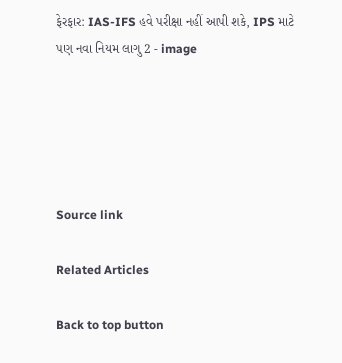ફેરફાર: IAS-IFS હવે પરીક્ષા નહીં આપી શકે, IPS માટે પણ નવા નિયમ લાગુ 2 - image





Source link

Related Articles

Back to top button